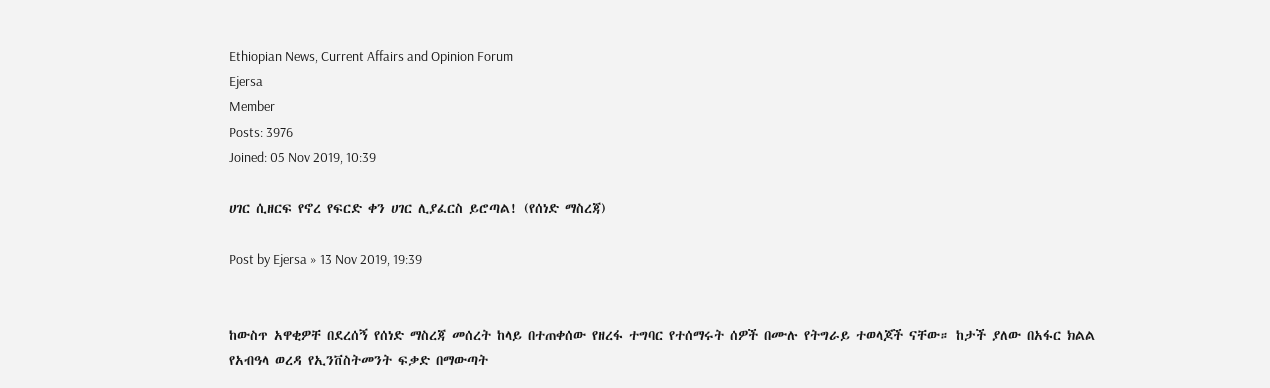Ethiopian News, Current Affairs and Opinion Forum
Ejersa
Member
Posts: 3976
Joined: 05 Nov 2019, 10:39

ሀገር ሲዘርፍ የኖረ የፍርድ ቀን ሀገር ሊያፈርስ ይሮጣል! (የሰነድ ማስረጃ)

Post by Ejersa » 13 Nov 2019, 19:39


ከውስጥ አዋቂዎቸ በደረሰኝ የሰነድ ማስረጃ መሰረት ከላይ በተጠቀሰው የዘረፋ ተግባር የተሰማሩት ሰዎች በሙሉ የትግራይ ተወላጆች ናቸው። ከታች ያለው በአፋር ክልል የአብዓላ ወረዳ የኢንቨስትመንት ፍቃድ በማውጣት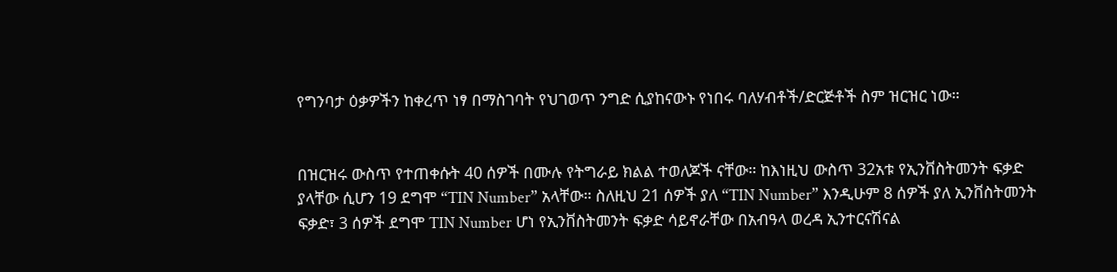የግንባታ ዕቃዎችን ከቀረጥ ነፃ በማስገባት የህገወጥ ንግድ ሲያከናውኑ የነበሩ ባለሃብቶች/ድርጅቶች ስም ዝርዝር ነው።


በዝርዝሩ ውስጥ የተጠቀሱት 40 ሰዎች በሙሉ የትግራይ ክልል ተወለጆች ናቸው። ከእነዚህ ውስጥ 32አቱ የኢንቨስትመንት ፍቃድ ያላቸው ሲሆን 19 ደግሞ “TIN Number” አላቸው። ስለዚህ 21 ሰዎች ያለ “TIN Number” እንዲሁም 8 ሰዎች ያለ ኢንቨስትመንት ፍቃድ፣ 3 ሰዎች ደግሞ TIN Number ሆነ የኢንቨስትመንት ፍቃድ ሳይኖራቸው በአብዓላ ወረዳ ኢንተርናሽናል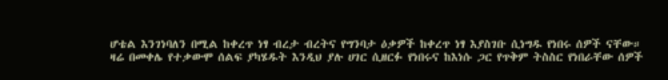ሆቴል እንገነባለን በሚል ከቀረጥ ነፃ ብረታ ብረትና የግንባታ ዕቃዎች ከቀረጥ ነፃ እያስገቡ ሲነግዱ የነበሩ ሰዎች ናቸው። ዛሬ በመቀሌ የተቃውሞ ሰልፍ ያካሄዱት እንዲህ ያሉ ሀገር ሲዘርፉ የነበሩና ከእነሱ ጋር የጥቅም ትስስር የነበራቸው ሰዎች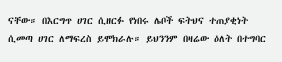ናቸው። በእርግጥ ሀገር ሲዘርፉ የነበሩ ሌቦች ፍትህና ተጠያቂነት ሲመጣ ሀገር ለማፍረስ ይሞክራሉ። ይህንንም በዛሬው ዕለት በተግባር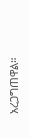አረጋግጠዋል።